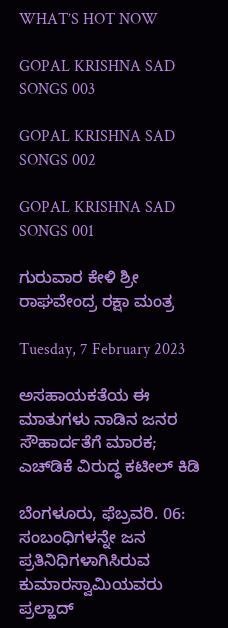WHAT’S HOT NOW

GOPAL KRISHNA SAD SONGS 003

GOPAL KRISHNA SAD SONGS 002

GOPAL KRISHNA SAD SONGS 001

ಗುರುವಾರ ಕೇಳಿ ಶ್ರೀ ರಾಘವೇಂದ್ರ ರಕ್ಷಾ ಮಂತ್ರ

Tuesday, 7 February 2023

ಅಸಹಾಯಕತೆಯ ಈ ಮಾತುಗಳು ನಾಡಿನ ಜನರ ಸೌಹಾರ್ದತೆಗೆ ಮಾರಕ; ಎಚ್‌ಡಿಕೆ ವಿರುದ್ಧ ಕಟೀಲ್ ಕಿಡಿ

ಬೆಂಗಳೂರು, ಫೆಬ್ರವರಿ. 06: ಸಂಬಂಧಿಗಳನ್ನೇ ಜನ ಪ್ರತಿನಿಧಿಗಳಾಗಿಸಿರುವ ಕುಮಾರಸ್ವಾಮಿಯವರು ಪ್ರಲ್ಹಾದ್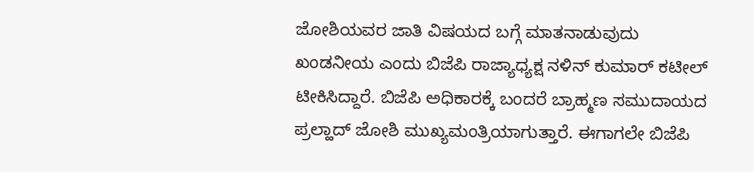ಜೋಶಿಯವರ ಜಾತಿ ವಿಷಯದ ಬಗ್ಗೆ ಮಾತನಾಡುವುದು ಖಂಡನೀಯ ಎಂದು ಬಿಜೆಪಿ ರಾಜ್ಯಾಧ್ಯಕ್ಷ ನಳಿನ್ ಕುಮಾರ್ ಕಟೀಲ್ ಟೀಕಿಸಿದ್ದಾರೆ. ಬಿಜೆಪಿ ಅಧಿಕಾರಕ್ಕೆ ಬಂದರೆ ಬ್ರಾಹ್ಮಣ ಸಮುದಾಯದ ಪ್ರಲ್ಹಾದ್ ಜೋಶಿ ಮುಖ್ಯಮಂತ್ರಿಯಾಗುತ್ತಾರೆ. ಈಗಾಗಲೇ ಬಿಜೆಪಿ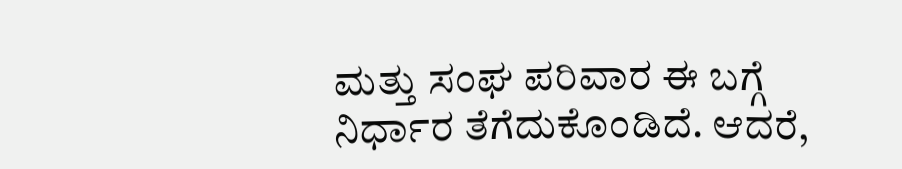ಮತ್ತು ಸಂಘ ಪರಿವಾರ ಈ ಬಗ್ಗೆ ನಿರ್ಧಾರ ತೆಗೆದುಕೊಂಡಿದೆ. ಆದರೆ,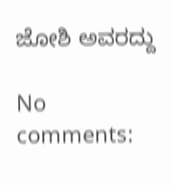ಜೋಶಿ ಅವರದ್ದು

No comments: